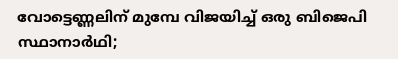വോട്ടെണ്ണലിന് മുമ്പേ വിജയിച്ച് ഒരു ബിജെപി സ്ഥാനാർഥി;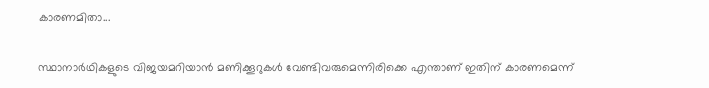കാരണമിതാ...

സ്ഥാനാർഥികളുടെ വിജയമറിയാൻ മണിക്കൂറുകൾ വേണ്ടിവരുമെന്നിരിക്കെ എന്താണ് ഇതിന് കാരണമെന്ന്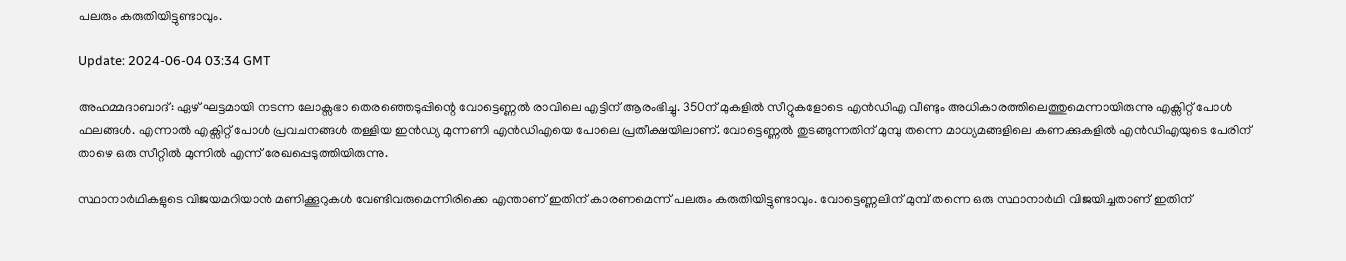പലരും കരുതിയിട്ടുണ്ടാവും.

Update: 2024-06-04 03:34 GMT

അഹമ്മദാബാദ്: ഏഴ് ഘട്ടമായി നടന്ന ലോക്സഭാ തെരഞ്ഞെടുപ്പിന്റെ വോട്ടെണ്ണൽ രാവിലെ എട്ടിന് ആരംഭിച്ചു. 350ന് മുകളിൽ സീറ്റുകളോടെ എൻഡിഎ വീണ്ടും അധികാരത്തിലെത്തുമെന്നായിരുന്നു എക്സിറ്റ് പോൾ ഫലങ്ങൾ. എന്നാൽ എക്സിറ്റ് പോൾ പ്രവചനങ്ങൾ തള്ളിയ ഇൻഡ്യ മുന്നണി എൻഡിഎയെ പോലെ പ്രതീക്ഷയിലാണ്. വോട്ടെണ്ണൽ തുടങ്ങുന്നതിന് മുമ്പു തന്നെ മാധ്യമങ്ങളിലെ കണക്കുകളിൽ എൻഡിഎയുടെ പേരിന് താഴെ ഒരു സീറ്റിൽ മുന്നിൽ എന്ന് രേഖപ്പെടുത്തിയിരുന്നു.

സ്ഥാനാർഥികളുടെ വിജയമറിയാൻ മണിക്കൂറുകൾ വേണ്ടിവരുമെന്നിരിക്കെ എന്താണ് ഇതിന് കാരണമെന്ന് പലരും കരുതിയിട്ടുണ്ടാവും. വോട്ടെണ്ണലിന് മുമ്പ് തന്നെ ഒരു സ്ഥാനാർഥി വിജയിച്ചതാണ് ഇതിന്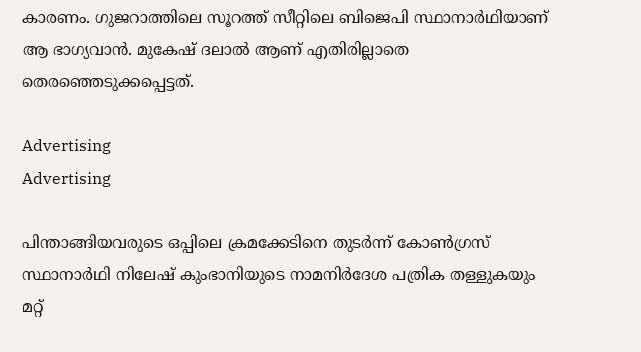കാരണം. ഗുജറാത്തിലെ സൂറത്ത് സീറ്റിലെ ബിജെപി സ്ഥാനാർഥിയാണ് ആ ഭാഗ്യവാൻ. മുകേഷ് ദലാൽ ആണ് എതിരില്ലാതെ തെരഞ്ഞെടുക്കപ്പെട്ടത്.

Advertising
Advertising

പിന്താങ്ങിയവരുടെ ഒപ്പിലെ ക്രമക്കേടിനെ തുടർന്ന് കോൺഗ്രസ് സ്ഥാനാർഥി നിലേഷ് കുംഭാനിയുടെ നാമനിർദേശ പത്രിക തള്ളുകയും മറ്റ്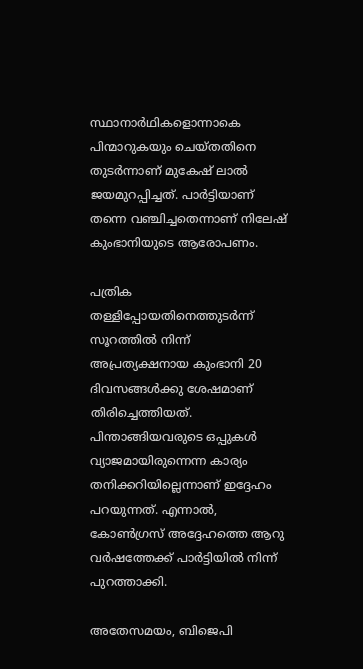സ്ഥാനാർഥികളൊന്നാകെ പിന്മാറുകയും ചെയ്തതിനെ തുടർന്നാണ് മുകേഷ് ലാൽ ജയമുറപ്പിച്ചത്. പാർട്ടിയാണ് തന്നെ വഞ്ചിച്ചതെന്നാണ് നിലേഷ് കുംഭാനിയുടെ ആരോപണം.

പത്രിക തള്ളിപ്പോയതിനെത്തുടർന്ന് സൂറത്തിൽ നിന്ന് അപ്രത്യക്ഷനായ കുംഭാനി 20 ദിവസങ്ങള്‍ക്കു ശേഷമാണ് തിരിച്ചെത്തിയത്. പിന്താങ്ങിയവരുടെ ഒപ്പുകൾ വ്യാജമായിരുന്നെന്ന കാര്യം തനിക്കറിയില്ലെന്നാണ് ഇദ്ദേഹം പറയുന്നത്. എന്നാൽ, കോണ്‍ഗ്രസ് അദ്ദേഹത്തെ ആറു വര്‍ഷത്തേക്ക് പാർട്ടിയിൽ നിന്ന് പുറത്താക്കി.

അതേസമയം, ബിജെപി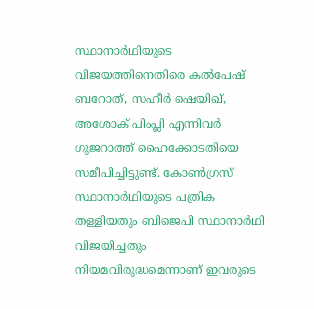സ്ഥാനാർഥിയുടെ വിജയത്തിനെതിരെ കൽപേഷ് ബറോത്, സഹീർ ഷെയിഖ്, അശോക് പിംപ്ലി എന്നിവർ ഗുജറാത്ത് ഹൈക്കോടതിയെ സമീപിച്ചിട്ടുണ്ട്. കോൺഗ്രസ് സ്ഥാനാർഥിയുടെ പത്രിക തള്ളിയതും ബിജെപി സ്ഥാനാർഥി വിജയിച്ചതും നിയമവിരുദ്ധമെന്നാണ് ഇവരുടെ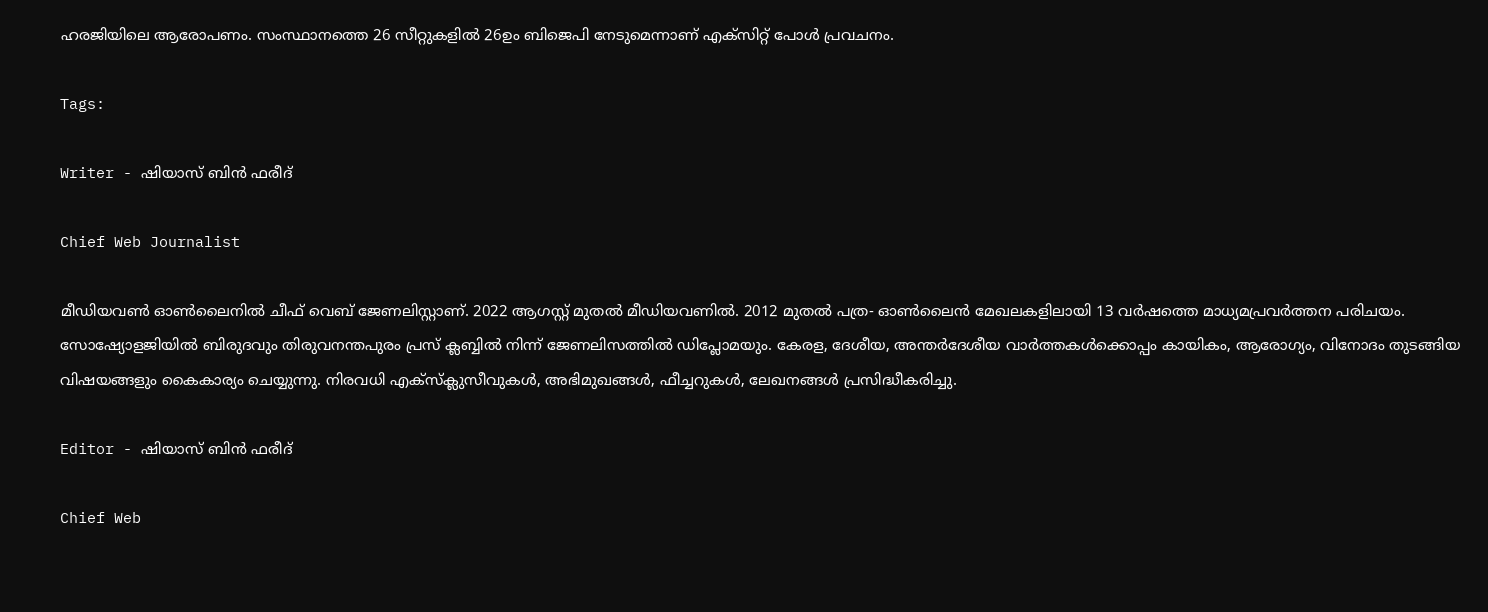ഹരജിയിലെ ആരോപണം. സംസ്ഥാനത്തെ 26 സീറ്റുകളിൽ 26ഉം ബിജെപി നേടുമെന്നാണ് എക്സിറ്റ് പോൾ പ്രവചനം.

Tags:

Writer - ഷിയാസ് ബിന്‍ ഫരീദ്

Chief Web Journalist

മീഡിയവണ്‍ ഓണ്‍ലൈനില്‍ ചീഫ് വെബ് ജേണലിസ്റ്റാണ്. 2022 ആഗസ്റ്റ് മുതല്‍ മീഡിയവണില്‍. 2012 മുതല്‍ പത്ര- ഓണ്‍ലൈന്‍ മേഖലകളിലായി 13 വര്‍ഷത്തെ മാധ്യമപ്രവര്‍ത്തന പരിചയം. സോഷ്യോളജിയില്‍ ബിരുദവും തിരുവനന്തപുരം പ്രസ് ക്ലബ്ബില്‍ നിന്ന് ജേണലിസത്തില്‍ ഡിപ്ലോമയും. കേരള, ദേശീയ, അന്തര്‍ദേശീയ വാര്‍ത്തകള്‍ക്കൊപ്പം കായികം, ആരോഗ്യം, വിനോദം തുടങ്ങിയ വിഷയങ്ങളും കൈകാര്യം ചെയ്യുന്നു. നിരവധി എക്സ്ക്ലുസീവുകള്‍, അഭിമുഖങ്ങള്‍, ഫീച്ചറുകള്‍, ലേഖനങ്ങള്‍ പ്രസിദ്ധീകരിച്ചു.

Editor - ഷിയാസ് ബിന്‍ ഫരീദ്

Chief Web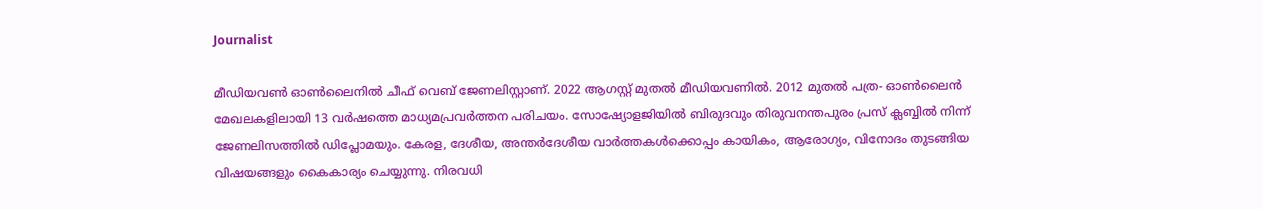Journalist

മീഡിയവണ്‍ ഓണ്‍ലൈനില്‍ ചീഫ് വെബ് ജേണലിസ്റ്റാണ്. 2022 ആഗസ്റ്റ് മുതല്‍ മീഡിയവണില്‍. 2012 മുതല്‍ പത്ര- ഓണ്‍ലൈന്‍ മേഖലകളിലായി 13 വര്‍ഷത്തെ മാധ്യമപ്രവര്‍ത്തന പരിചയം. സോഷ്യോളജിയില്‍ ബിരുദവും തിരുവനന്തപുരം പ്രസ് ക്ലബ്ബില്‍ നിന്ന് ജേണലിസത്തില്‍ ഡിപ്ലോമയും. കേരള, ദേശീയ, അന്തര്‍ദേശീയ വാര്‍ത്തകള്‍ക്കൊപ്പം കായികം, ആരോഗ്യം, വിനോദം തുടങ്ങിയ വിഷയങ്ങളും കൈകാര്യം ചെയ്യുന്നു. നിരവധി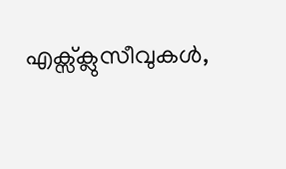എക്സ്ക്ലുസീവുകള്‍,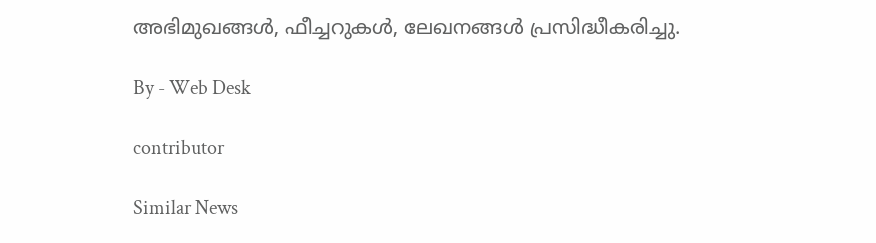അഭിമുഖങ്ങള്‍, ഫീച്ചറുകള്‍, ലേഖനങ്ങള്‍ പ്രസിദ്ധീകരിച്ചു.

By - Web Desk

contributor

Similar News